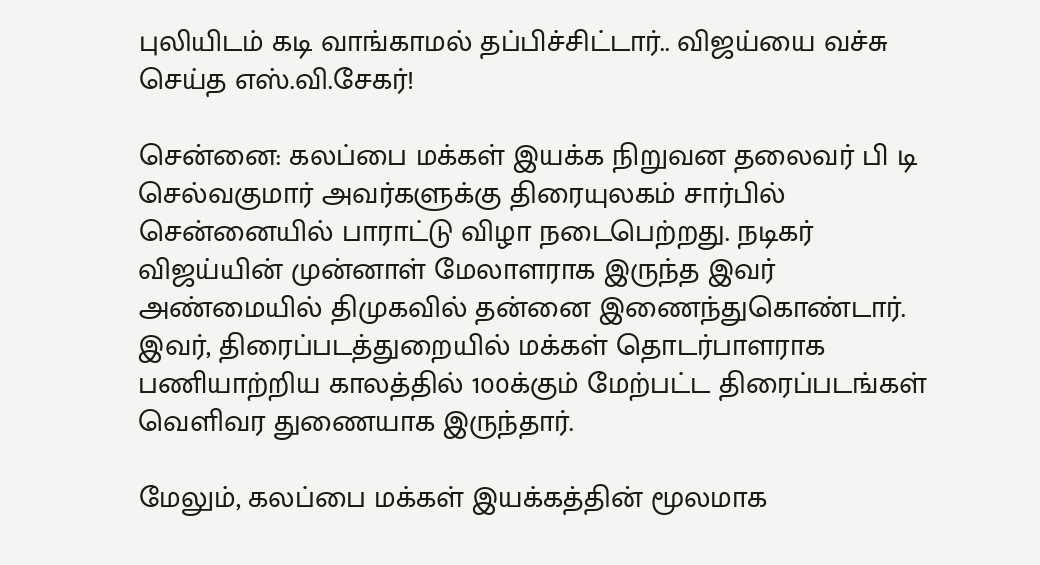புலியிடம் கடி வாங்காமல் தப்பிச்சிட்டார்.. விஜய்யை வச்சு செய்த எஸ்.வி.சேகர்!

சென்னை: கலப்பை மக்கள் இயக்க நிறுவன தலைவர் பி டி செல்வகுமார் அவர்களுக்கு திரையுலகம் சார்பில் சென்னையில் பாராட்டு விழா நடைபெற்றது. நடிகர் விஜய்யின் முன்னாள் மேலாளராக இருந்த இவர் அண்மையில் திமுகவில் தன்னை இணைந்துகொண்டார். இவர், திரைப்படத்துறையில் மக்கள் தொடர்பாளராக பணியாற்றிய காலத்தில் 100க்கும் மேற்பட்ட திரைப்படங்கள் வெளிவர துணையாக இருந்தார்.

மேலும், கலப்பை மக்கள் இயக்கத்தின் மூலமாக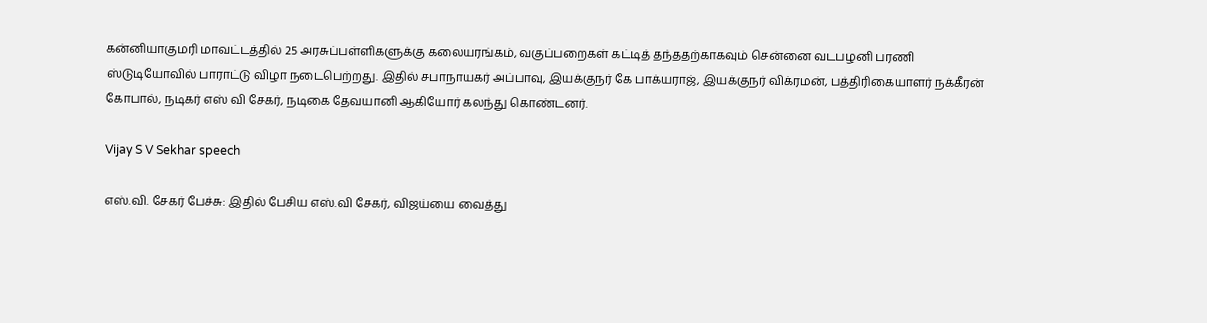கன்னியாகுமரி மாவட்டத்தில் 25 அரசுப்பள்ளிகளுக்கு கலையரங்கம், வகுப்பறைகள் கட்டித் தந்ததற்காகவும் சென்னை வடபழனி பரணி ஸ்டுடியோவில் பாராட்டு விழா நடைபெற்றது. இதில் சபாநாயகர் அப்பாவு, இயக்குநர் கே பாக்யராஜ், இயக்குநர் விக்ரமன், பத்திரிகையாளர் நக்கீரன் கோபால், நடிகர் எஸ் வி சேகர், நடிகை தேவயானி ஆகியோர் கலந்து கொண்டனர்.

Vijay S V Sekhar speech

எஸ்.வி. சேகர் பேச்சு: இதில் பேசிய எஸ்.வி சேகர், விஜய்யை வைத்து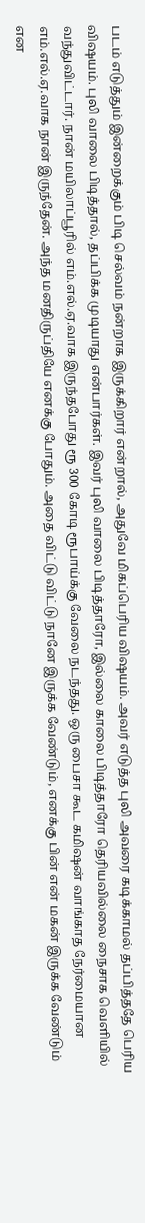படம் எடுத்தும் இன்றைக்கும் பிடி செல்வம் நன்றாக இருக்கிறார் என்றால், அதுவே மிகப்பெரிய விஷயம். அவர் எடுத்த புலி அவரை கடிக்காமல் தப்பித்ததே பெரிய விஷயம். புலி வாலை பிடித்தால், தப்பிக்க முடியாது என்பார்கள். இவர் புலி வாலை பிடித்தாரோ, இல்லை காலை பிடித்தாரோ தெரியவில்லை நைசாக வெளியில் வந்துவிட்டார். நான் மயிலாப்பூரில் எம்.எல்.ஏ.வாக இருந்தபோது ரூ 300 கோடி ரூபாய்க்கு வேலை நடந்தது. ஒரு பைசா கூட கமிஷன் வாங்காத நேர்மையான எம்.எல்.ஏ.வாக நான் இருந்தேன். அந்த மனதிருப்தியே எனக்கு போதும். அதை விட்டு விட்டு நானே இருக்க வேண்டும், எனக்கு பின் என் மகன் இருக்க வேண்டும் என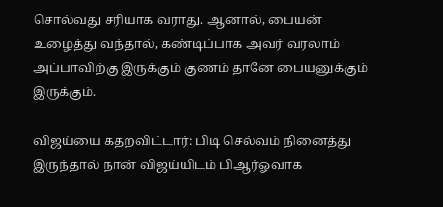சொல்வது சரியாக வராது. ஆனால், பையன் உழைத்து வந்தால், கண்டிப்பாக அவர் வரலாம் அப்பாவிற்கு இருக்கும் குணம் தானே பையனுக்கும் இருக்கும்.

விஜய்யை கதறவிட்டார்: பிடி செல்வம் நினைத்து இருந்தால் நான் விஜய்யிடம் பிஆர்ஓவாக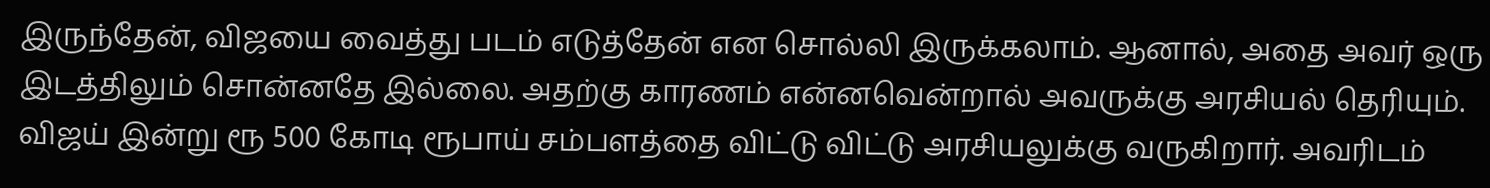இருந்தேன், விஜயை வைத்து படம் எடுத்தேன் என சொல்லி இருக்கலாம். ஆனால், அதை அவர் ஒரு இடத்திலும் சொன்னதே இல்லை. அதற்கு காரணம் என்னவென்றால் அவருக்கு அரசியல் தெரியும். விஜய் இன்று ரூ 500 கோடி ரூபாய் சம்பளத்தை விட்டு விட்டு அரசியலுக்கு வருகிறார். அவரிடம்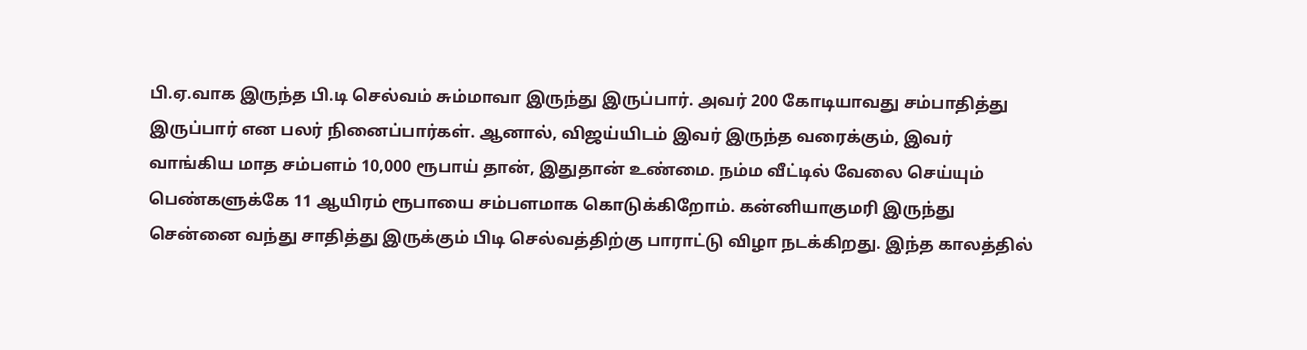பி.ஏ.வாக இருந்த பி.டி செல்வம் சும்மாவா இருந்து இருப்பார். அவர் 200 கோடியாவது சம்பாதித்து இருப்பார் என பலர் நினைப்பார்கள். ஆனால், விஜய்யிடம் இவர் இருந்த வரைக்கும், இவர் வாங்கிய மாத சம்பளம் 10,000 ரூபாய் தான், இதுதான் உண்மை. நம்ம வீட்டில் வேலை செய்யும் பெண்களுக்கே 11 ஆயிரம் ரூபாயை சம்பளமாக கொடுக்கிறோம். கன்னியாகுமரி இருந்து சென்னை வந்து சாதித்து இருக்கும் பிடி செல்வத்திற்கு பாராட்டு விழா நடக்கிறது. இந்த காலத்தில்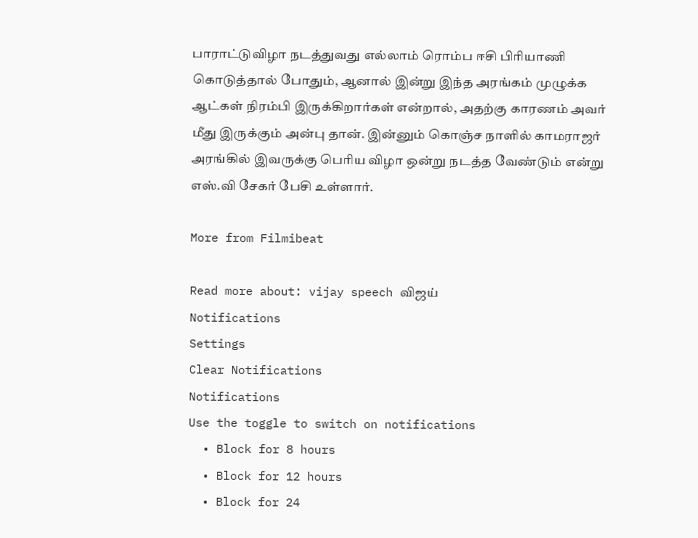பாராட்டுவிழா நடத்துவது எல்லாம் ரொம்ப ஈசி பிரியாணி கொடுத்தால் போதும், ஆனால் இன்று இந்த அரங்கம் முழுக்க ஆட்கள் நிரம்பி இருக்கிறார்கள் என்றால், அதற்கு காரணம் அவர் மீது இருக்கும் அன்பு தான். இன்னும் கொஞ்ச நாளில் காமராஜர் அரங்கில் இவருக்கு பெரிய விழா ஒன்று நடத்த வேண்டும் என்று எஸ்.வி சேகர் பேசி உள்ளார்.

More from Filmibeat

Read more about: vijay speech விஜய்
Notifications
Settings
Clear Notifications
Notifications
Use the toggle to switch on notifications
  • Block for 8 hours
  • Block for 12 hours
  • Block for 24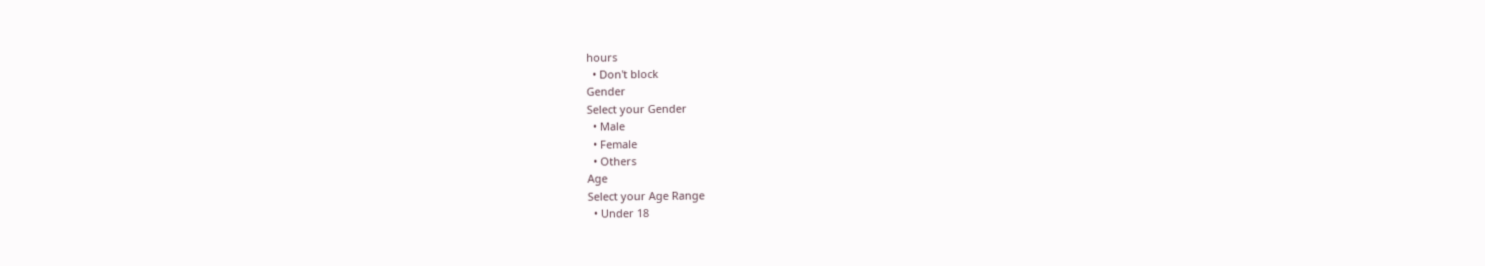hours
  • Don't block
Gender
Select your Gender
  • Male
  • Female
  • Others
Age
Select your Age Range
  • Under 18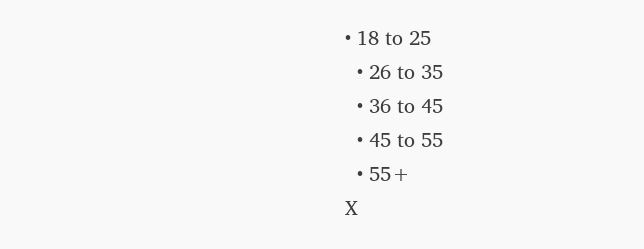• 18 to 25
  • 26 to 35
  • 36 to 45
  • 45 to 55
  • 55+
X